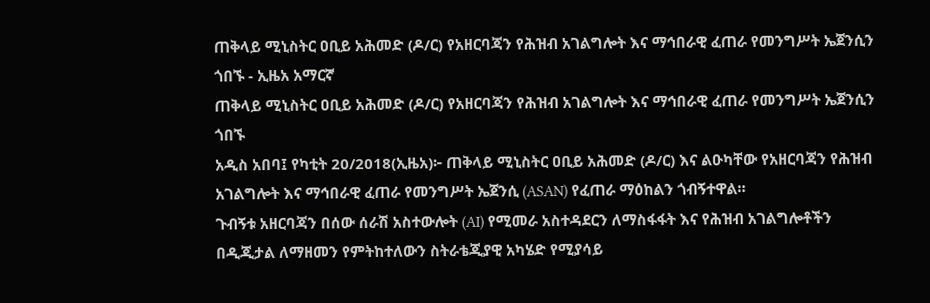ጠቅላይ ሚኒስትር ዐቢይ አሕመድ (ዶ/ር) የአዘርባጃን የሕዝብ አገልግሎት እና ማኅበራዊ ፈጠራ የመንግሥት ኤጀንሲን ጎበኙ - ኢዜአ አማርኛ
ጠቅላይ ሚኒስትር ዐቢይ አሕመድ (ዶ/ር) የአዘርባጃን የሕዝብ አገልግሎት እና ማኅበራዊ ፈጠራ የመንግሥት ኤጀንሲን ጎበኙ
አዲስ አበባ፤ የካቲት 20/2018(ኢዜአ)፦ ጠቅላይ ሚኒስትር ዐቢይ አሕመድ (ዶ/ር) እና ልዑካቸው የአዘርባጃን የሕዝብ አገልግሎት እና ማኅበራዊ ፈጠራ የመንግሥት ኤጀንሲ (ASAN) የፈጠራ ማዕከልን ጎብኝተዋል።
ጉብኝቱ አዘርባጃን በሰው ሰራሽ አስተውሎት (AI) የሚመራ አስተዳደርን ለማስፋፋት እና የሕዝብ አገልግሎቶችን በዲጂታል ለማዘመን የምትከተለውን ስትራቴጂያዊ አካሄድ የሚያሳይ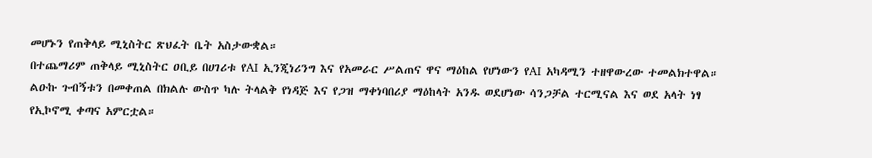መሆኑን የጠቅላይ ሚኒስትር ጽህፈት ቤት አስታውቋል።
በተጨማሪም ጠቅላይ ሚኒስትር ዐቢይ በሀገሪቱ የAI ኢንጂነሪንግ እና የአመራር ሥልጠና ዋና ማዕከል የሆነውን የAI አካዳሚን ተዘዋውረው ተመልክተዋል።
ልዑኩ ጉብኝቱን በመቀጠል በክልሉ ውስጥ ካሉ ትላልቅ የነዳጅ እና የጋዝ ማቀነባበሪያ ማዕከላት አንዱ ወደሆነው ሳንጋቻል ተርሚናል እና ወደ አላት ነፃ የኢኮኖሚ ቀጣና አምርቷል።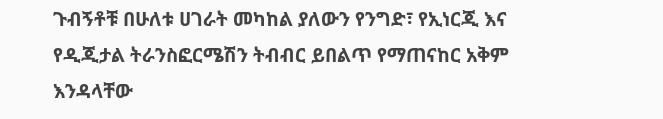ጉብኝቶቹ በሁለቱ ሀገራት መካከል ያለውን የንግድ፣ የኢነርጂ እና የዲጂታል ትራንስፎርሜሽን ትብብር ይበልጥ የማጠናከር አቅም እንዳላቸው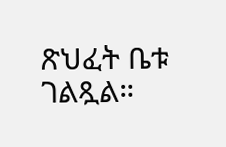ጽህፈት ቤቱ ገልጿል።